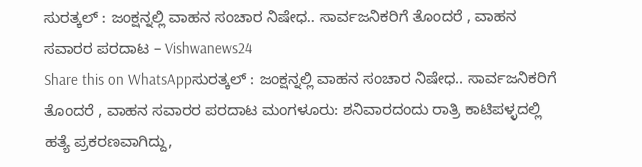ಸುರತ್ಕಲ್ : ಜಂಕ್ಷನ್ನಲ್ಲಿ ವಾಹನ ಸಂಚಾರ ನಿಷೇಧ.. ಸಾರ್ವಜನಿಕರಿಗೆ ತೊಂದರೆ , ವಾಹನ ಸವಾರರ ಪರದಾಟ – Vishwanews24
Share this on WhatsAppಸುರತ್ಕಲ್ : ಜಂಕ್ಷನ್ನಲ್ಲಿ ವಾಹನ ಸಂಚಾರ ನಿಷೇಧ.. ಸಾರ್ವಜನಿಕರಿಗೆ ತೊಂದರೆ , ವಾಹನ ಸವಾರರ ಪರದಾಟ ಮಂಗಳೂರು: ಶನಿವಾರದಂದು ರಾತ್ರಿ ಕಾಟಿಪಳ್ಳದಲ್ಲಿ ಹತ್ಯೆ ಪ್ರಕರಣವಾಗಿದ್ದು,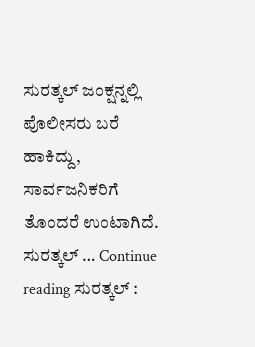ಸುರತ್ಕಲ್ ಜಂಕ್ಷನ್ನಲ್ಲಿ ಪೊಲೀಸರು ಬರೆ ಹಾಕಿದ್ದು, ಸಾರ್ವಜನಿಕರಿಗೆ ತೊಂದರೆ ಉಂಟಾಗಿದೆ. ಸುರತ್ಕಲ್ … Continue reading ಸುರತ್ಕಲ್ :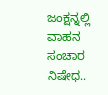ಜಂಕ್ಷನ್ನಲ್ಲಿ ವಾಹನ ಸಂಚಾರ ನಿಷೇಧ..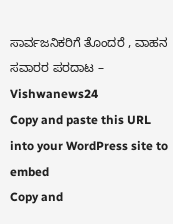ಸಾರ್ವಜನಿಕರಿಗೆ ತೊಂದರೆ , ವಾಹನ ಸವಾರರ ಪರದಾಟ – Vishwanews24
Copy and paste this URL into your WordPress site to embed
Copy and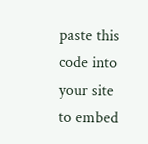paste this code into your site to embed